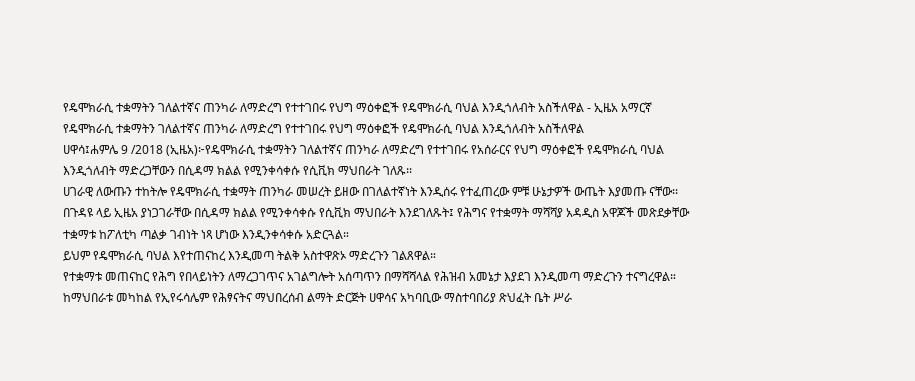የዴሞክራሲ ተቋማትን ገለልተኛና ጠንካራ ለማድረግ የተተገበሩ የህግ ማዕቀፎች የዴሞክራሲ ባህል እንዲጎለብት አስችለዋል - ኢዜአ አማርኛ
የዴሞክራሲ ተቋማትን ገለልተኛና ጠንካራ ለማድረግ የተተገበሩ የህግ ማዕቀፎች የዴሞክራሲ ባህል እንዲጎለብት አስችለዋል
ሀዋሳ፤ሐምሌ 9 /2018 (ኢዜአ)፦የዴሞክራሲ ተቋማትን ገለልተኛና ጠንካራ ለማድረግ የተተገበሩ የአሰራርና የህግ ማዕቀፎች የዴሞክራሲ ባህል እንዲጎለብት ማድረጋቸውን በሲዳማ ክልል የሚንቀሳቀሱ የሲቪክ ማህበራት ገለጹ፡፡
ሀገራዊ ለውጡን ተከትሎ የዴሞክራሲ ተቋማት ጠንካራ መሠረት ይዘው በገለልተኛነት እንዲሰሩ የተፈጠረው ምቹ ሁኔታዎች ውጤት እያመጡ ናቸው፡፡
በጉዳዩ ላይ ኢዜአ ያነጋገራቸው በሲዳማ ክልል የሚንቀሳቀሱ የሲቪክ ማህበራት እንደገለጹት፤ የሕግና የተቋማት ማሻሻያ አዳዲስ አዋጆች መጽደቃቸው ተቋማቱ ከፖለቲካ ጣልቃ ገብነት ነጻ ሆነው እንዲንቀሳቀሱ አድርጓል።
ይህም የዴሞክራሲ ባህል እየተጠናከረ እንዲመጣ ትልቅ አስተዋጽኦ ማድረጉን ገልጸዋል።
የተቋማቱ መጠናከር የሕግ የበላይነትን ለማረጋገጥና አገልግሎት አሰጣጥን በማሻሻላል የሕዝብ አመኔታ እያደገ እንዲመጣ ማድረጉን ተናግረዋል።
ከማህበራቱ መካከል የኢየሩሳሌም የሕፃናትና ማህበረሰብ ልማት ድርጅት ሀዋሳና አካባቢው ማስተባበሪያ ጽህፈት ቤት ሥራ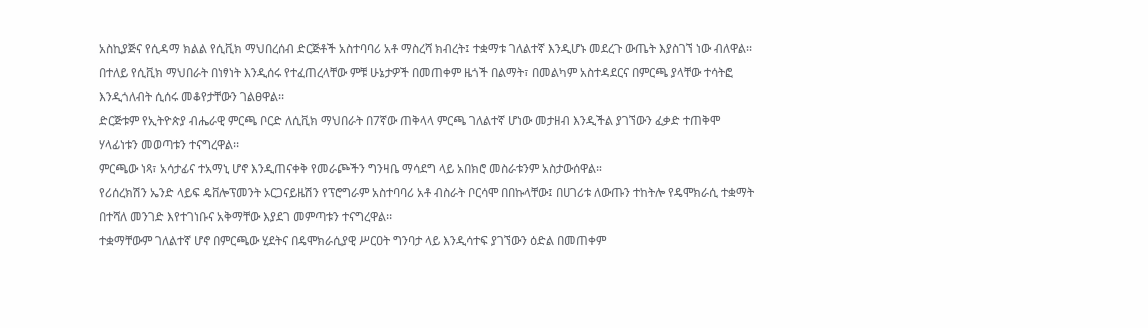አስኪያጅና የሲዳማ ክልል የሲቪክ ማህበረሰብ ድርጅቶች አስተባባሪ አቶ ማስረሻ ክብረት፤ ተቋማቱ ገለልተኛ እንዲሆኑ መደረጉ ውጤት እያስገኘ ነው ብለዋል፡፡
በተለይ የሲቪክ ማህበራት በነፃነት እንዲሰሩ የተፈጠረላቸው ምቹ ሁኔታዎች በመጠቀም ዜጎች በልማት፣ በመልካም አስተዳደርና በምርጫ ያላቸው ተሳትፎ እንዲጎለብት ሲሰሩ መቆየታቸውን ገልፀዋል፡፡
ድርጅቱም የኢትዮጵያ ብሔራዊ ምርጫ ቦርድ ለሲቪክ ማህበራት በ7ኛው ጠቅላላ ምርጫ ገለልተኛ ሆነው መታዘብ እንዲችል ያገኘውን ፈቃድ ተጠቅሞ ሃላፊነቱን መወጣቱን ተናግረዋል፡፡
ምርጫው ነጻ፣ አሳታፊና ተአማኒ ሆኖ እንዲጠናቀቅ የመራጮችን ግንዛቤ ማሳደግ ላይ አበክሮ መስራቱንም አስታውሰዋል።
የሪሰረክሽን ኤንድ ላይፍ ዴቨሎፕመንት ኦርጋናይዜሽን የፕሮግራም አስተባባሪ አቶ ብስራት ቦርሳሞ በበኩላቸው፤ በሀገሪቱ ለውጡን ተከትሎ የዴሞክራሲ ተቋማት በተሻለ መንገድ እየተገነቡና አቅማቸው እያደገ መምጣቱን ተናግረዋል፡፡
ተቋማቸውም ገለልተኛ ሆኖ በምርጫው ሂደትና በዴሞክራሲያዊ ሥርዐት ግንባታ ላይ እንዲሳተፍ ያገኘውን ዕድል በመጠቀም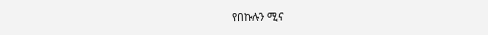የበኩሉን ሚና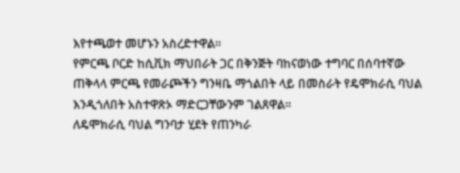እየተጫወተ መሆኑን አስረድተዋል፡፡
የምርጫ ቦርድ ከሲቪክ ማህበራት ጋር በቅንጅት ባከናወነው ተግባር በሰባተኛው ጠቅላላ ምርጫ የመራጮችን ግንዛቤ ማጎልበት ላይ በመስራት የዴሞክራሲ ባህል እንዲጎለበት አስተዋጽኦ ማድርጋቸውንም ገልጸዋል።
ለዴሞክራሲ ባህል ግንባታ ሂደት የጠንካራ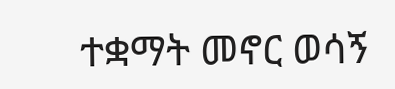ተቋማት መኖር ወሳኝ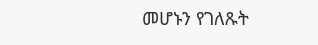መሆኑን የገለጹት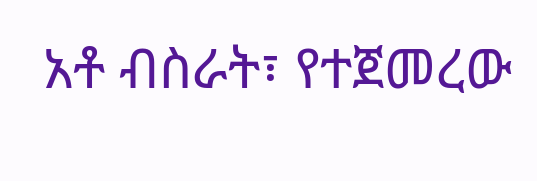አቶ ብስራት፣ የተጀመረው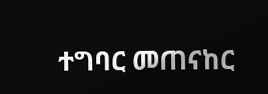ተግባር መጠናከር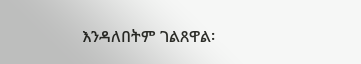እንዳለበትም ገልጸዋል፡